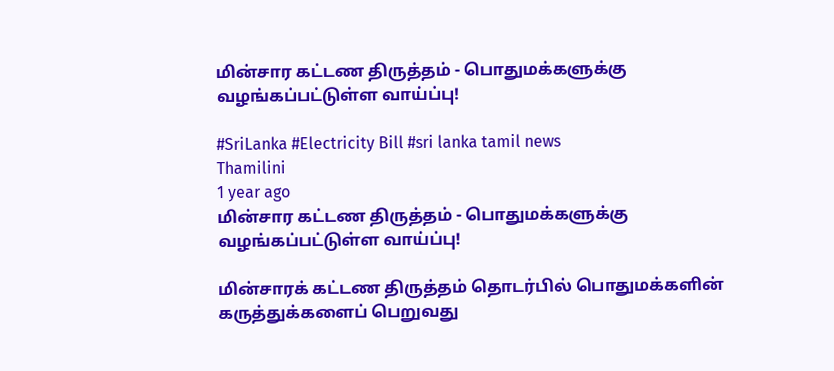மின்சார கட்டண திருத்தம் - பொதுமக்களுக்கு வழங்கப்பட்டுள்ள வாய்ப்பு!

#SriLanka #Electricity Bill #sri lanka tamil news
Thamilini
1 year ago
மின்சார கட்டண திருத்தம் - பொதுமக்களுக்கு வழங்கப்பட்டுள்ள வாய்ப்பு!

மின்சாரக் கட்டண திருத்தம் தொடர்பில் பொதுமக்களின் கருத்துக்களைப் பெறுவது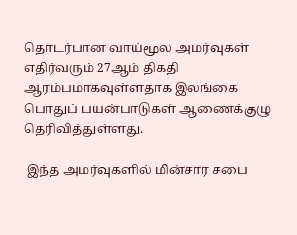தொடர்பான வாய்மூல அமர்வுகள் எதிர்வரும் 27ஆம் திகதி ஆரம்பமாகவுள்ளதாக இலங்கை பொதுப் பயன்பாடுகள் ஆணைக்குழு தெரிவித்துள்ளது.

 இந்த அமர்வுகளில் மின்சார சபை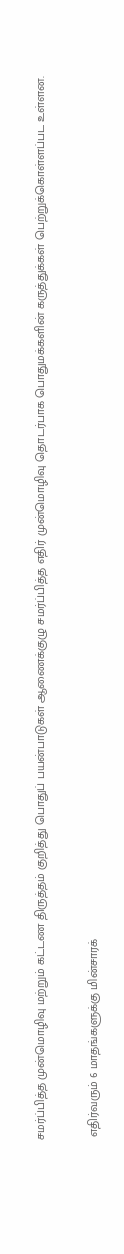சமர்ப்பித்த முன்மொழிவு மற்றும் கட்டண திருத்தம் குறித்து பொதுப் பயன்பாடுகள் ஆணைக்குழு சமர்ப்பித்த எதிர் முன்மொழிவு தொடர்பாக பொதுமக்களின் கருத்துக்கள் பெற்றுக்கொள்ளப்பட உள்ளன.

 எதிர்வரும் 6 மாதங்களுக்கு மின்சாரக்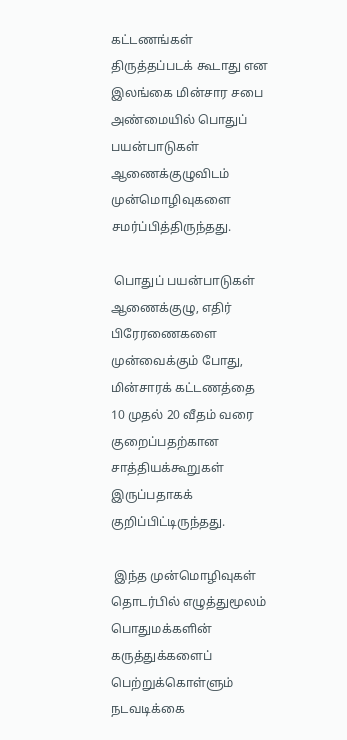கட்டணங்கள் திருத்தப்படக் கூடாது என இலங்கை மின்சார சபை அண்மையில் பொதுப் பயன்பாடுகள் ஆணைக்குழுவிடம் முன்மொழிவுகளை சமர்ப்பித்திருந்தது.

 பொதுப் பயன்பாடுகள் ஆணைக்குழு, எதிர் பிரேரணைகளை முன்வைக்கும் போது, மின்சாரக் கட்டணத்தை 10 முதல் 20 வீதம் வரை குறைப்பதற்கான சாத்தியக்கூறுகள் இருப்பதாகக் குறிப்பிட்டிருந்தது.

 இந்த முன்மொழிவுகள் தொடர்பில் எழுத்துமூலம் பொதுமக்களின் கருத்துக்களைப் பெற்றுக்கொள்ளும் நடவடிக்கை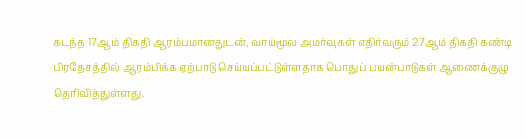கடந்த 17ஆம் திகதி ஆரம்பமானதுடன், வாய்மூல அமர்வுகள் எதிர்வரும் 27ஆம் திகதி கண்டி பிரதேசத்தில் ஆரம்பிக்க ஏற்பாடு செய்யப்பட்டுள்ளதாக பொதுப் பயன்பாடுகள் ஆணைக்குழு தெரிவித்துள்ளது.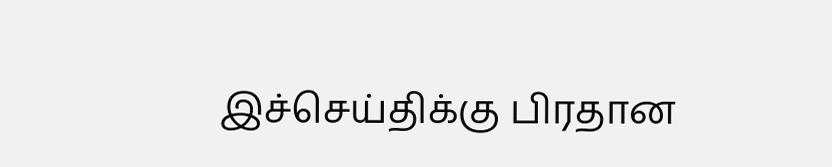இச்செய்திக்கு பிரதான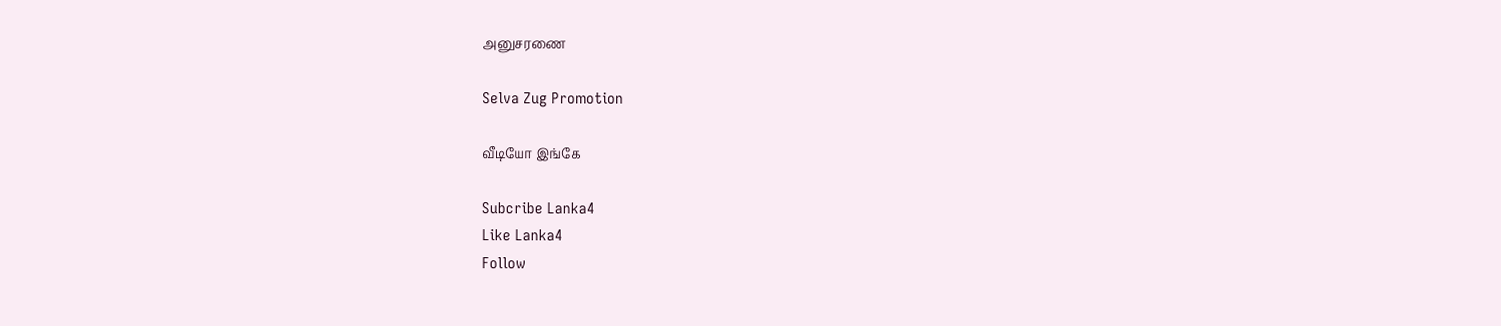அனுசரணை

Selva Zug Promotion

வீடியோ இங்கே

Subcribe Lanka4
Like Lanka4
Follow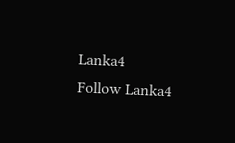Lanka4
Follow Lanka4